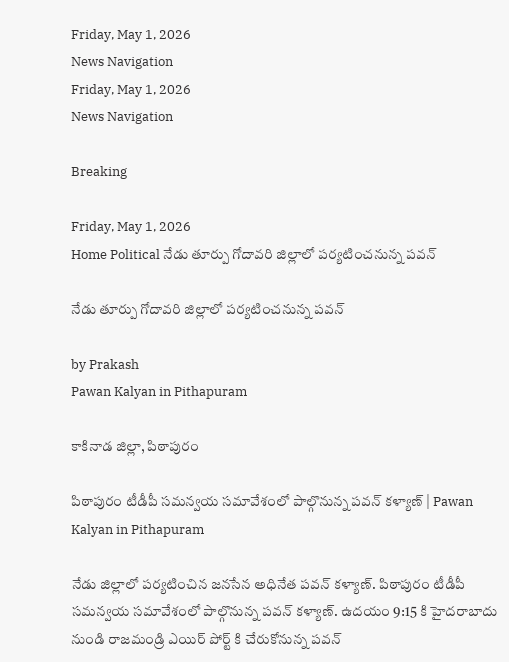Friday, May 1, 2026
News Navigation
Friday, May 1, 2026
News Navigation

Breaking

Friday, May 1, 2026
Home Political నేడు తూర్పు గోదావరి జిల్లాలో పర్యటించనున్న పవన్

నేడు తూర్పు గోదావరి జిల్లాలో పర్యటించనున్న పవన్

by Prakash
Pawan Kalyan in Pithapuram

కాకినాడ జిల్లా, పిఠాపురం

పిఠాపురం టీడీపీ సమన్వయ సమావేశంలో పాల్గొనున్న పవన్ కళ్యాణ్ | Pawan Kalyan in Pithapuram

నేడు జిల్లాలో పర్యటించిన జనసేన అధినేత పవన్ కళ్యాణ్. పిఠాపురం టీడీపీ సమన్వయ సమావేశంలో పాల్గొనున్న పవన్ కళ్యాణ్. ఉదయం 9:15 కి హైదరాబాదు నుండి రాజమండ్రి ఎయిర్ పోర్ట్ కి చేరుకోనున్న పవన్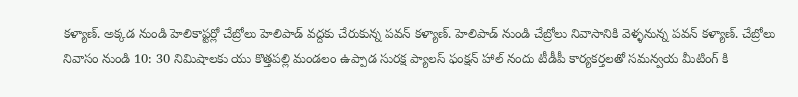కళ్యాణ్. అక్కడ నుండి హెలికాప్టర్లో చేబ్రోలు హెలిపాడ్ వద్దకు చేరుకున్న పవన్ కళ్యాణ్. హెలిపాడ్ నుండి చేబ్రోలు నివాసానికి వెళ్ళనున్న పవన్ కళ్యాణ్. చేబ్రోలు నివాసం నుండి 10: 30 నిమిషాలకు యు కొత్తపల్లి మండలం ఉప్పాడ సురక్ష ప్యాలస్ ఫంక్షన్ హాల్ నందు టీడీపీ కార్యకర్తలతో సమన్వయ మీటింగ్ కి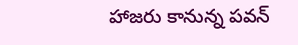హాజరు కానున్న పవన్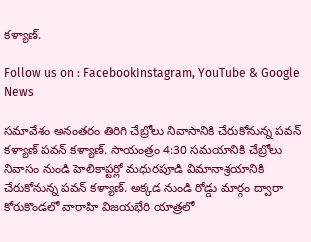కళ్యాణ్.

Follow us on : FacebookInstagram, YouTube & Google News

సమావేశం అనంతరం తిరిగి చేబ్రోలు నివాసానికి చేరుకోనున్న పవన్ కళ్యాణ్ పవన్ కళ్యాణ్. సాయంత్రం 4:30 సమయానికి చేబ్రోలు నివాసం నుండి హెలికాప్టర్లో మధురపూడి విమానాశ్రయానికి చేరుకోనున్న పవన్ కళ్యాణ్. అక్కడ నుండి రోడ్డు మార్గం ద్వారా కోరుకొండలో వారాహి విజయభేరి యాత్రలో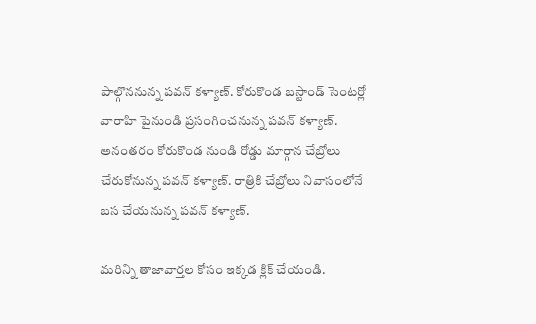పాల్గొననున్న పవన్ కళ్యాణ్. కోరుకొండ బస్టాండ్ సెంటర్లో వారాహి పైనుండి ప్రసంగించనున్న పవన్ కళ్యాణ్. అనంతరం కోరుకొండ నుండి రోడ్డు మార్గాన చేబ్రోలు చేరుకోనున్న పవన్ కళ్యాణ్. రాత్రికి చేబ్రోలు నివాసంలోనే బస చేయనున్న పవన్ కళ్యాణ్.

మరిన్ని తాజావార్తల కోసం ఇక్కడ క్లిక్ చేయండి.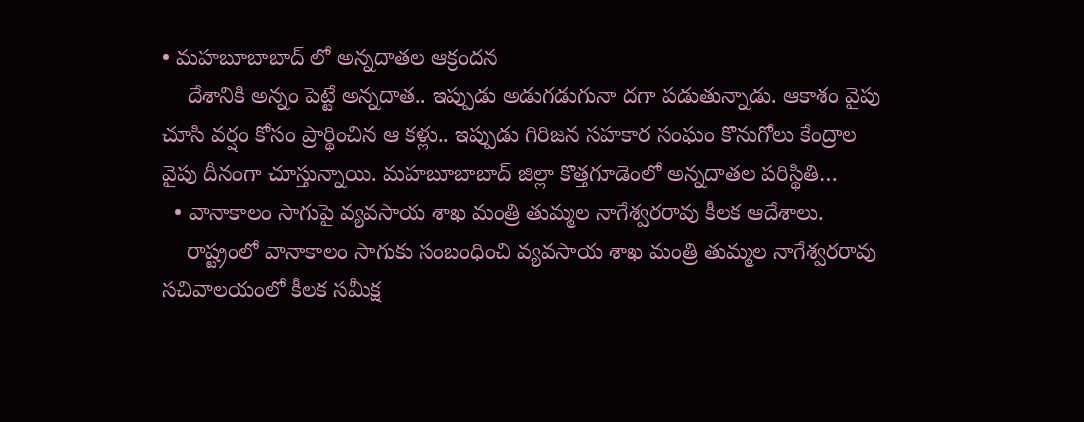• మహబూబాబాద్ లో అన్నదాతల ఆక్రందన
    దేశానికి అన్నం పెట్టే అన్నదాత.. ఇప్పుడు అడుగడుగునా దగా పడుతున్నాడు. ఆకాశం వైపు చూసి వర్షం కోసం ప్రార్థించిన ఆ కళ్లు.. ఇప్పుడు గిరిజన సహకార సంఘం కొనుగోలు కేంద్రాల వైపు దీనంగా చూస్తున్నాయి. మహబూబాబాద్ జిల్లా కొత్తగూడెంలో అన్నదాతల పరిస్థితి…
  • వానాకాలం సాగుపై వ్యవసాయ శాఖ మంత్రి తుమ్మల నాగేశ్వరరావు కీలక ఆదేశాలు.
    రాష్ట్రంలో వానాకాలం సాగుకు సంబంధించి వ్యవసాయ శాఖ మంత్రి తుమ్మల నాగేశ్వరరావు సచివాలయంలో కీలక సమీక్ష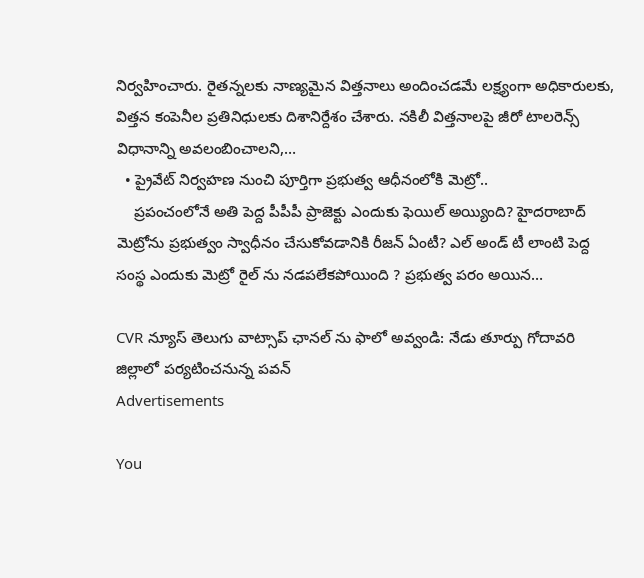నిర్వహించారు. రైతన్నలకు నాణ్యమైన విత్తనాలు అందించడమే లక్ష్యంగా అధికారులకు, విత్తన కంపెనీల ప్రతినిధులకు దిశానిర్దేశం చేశారు. నకిలీ విత్తనాలపై జీరో టాలరెన్స్ విధానాన్ని అవలంబించాలని,…
  • ప్రైవేట్ నిర్వహణ నుంచి పూర్తిగా ప్రభుత్వ ఆధీనంలోకి మెట్రో..
    ప్రపంచంలోనే అతి పెద్ద పీపీపీ ప్రాజెక్టు ఎందుకు ఫెయిల్ అయ్యింది? హైదరాబాద్ మెట్రోను ప్రభుత్వం స్వాధీనం చేసుకోవడానికి రీజన్ ఏంటీ? ఎల్ అండ్ టీ లాంటి పెద్ద సంస్థ ఎందుకు మెట్రో రైల్ ను నడపలేకపోయింది ? ప్రభుత్వ పరం అయిన…

CVR న్యూస్ తెలుగు వాట్సాప్ ఛానల్ ను ఫాలో అవ్వండి: నేడు తూర్పు గోదావరి జిల్లాలో పర్యటించనున్న పవన్
Advertisements

You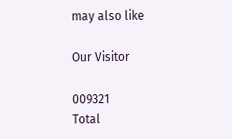may also like

Our Visitor

009321
Total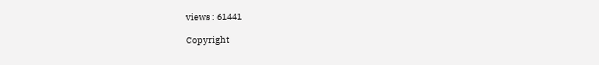views : 61441

Copyright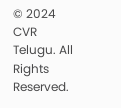© 2024 CVR Telugu. All Rights Reserved.